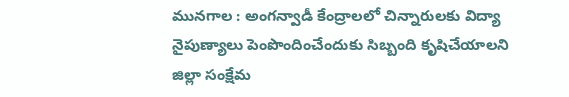మునగాల : అంగన్వాడీ కేంద్రాలలో చిన్నారులకు విద్యా నైపుణ్యాలు పెంపొందించేందుకు సిబ్బంది కృషిచేయాలని జిల్లా సంక్షేమ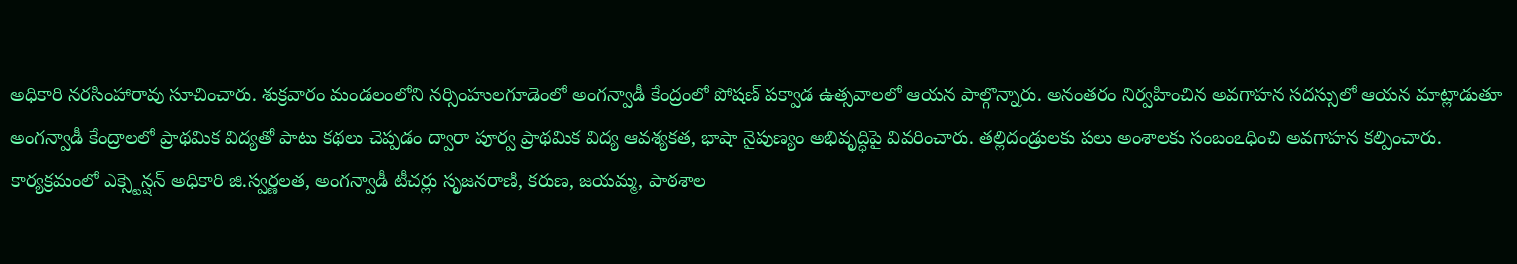అధికారి నరసింహారావు సూచించారు. శుక్రవారం మండలంలోని నర్సింహులగూడెంలో అంగన్వాడీ కేంద్రంలో పోషణ్ పక్వాడ ఉత్సవాలలో ఆయన పాల్గొన్నారు. అనంతరం నిర్వహించిన అవగాహన సదస్సులో ఆయన మాట్లాడుతూ అంగన్వాడీ కేంద్రాలలో ప్రాథమిక విద్యతో పాటు కథలు చెప్పడం ద్వారా పూర్వ ప్రాథమిక విద్య ఆవశ్యకత, భాషా నైపుణ్యం అభివృద్ధిపై వివరించారు. తల్లిదండ్రులకు పలు అంశాలకు సంబంఽధించి అవగాహన కల్పించారు. కార్యక్రమంలో ఎక్స్టెన్షన్ అధికారి జి.స్వర్ణలత, అంగన్వాడీ టీచర్లు సృజనరాణి, కరుణ, జయమ్మ, పాఠశాల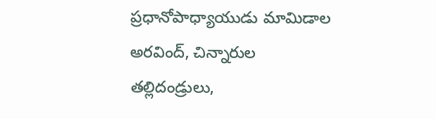ప్రధానోపాధ్యాయుడు మామిడాల అరవింద్, చిన్నారుల తల్లిదండ్రులు,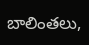బాలింతలు,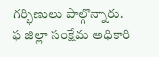గర్భిణులు పాల్గొన్నారు.
ఫ జిల్లా సంక్షేమ అధికారి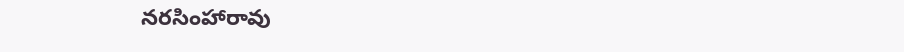నరసింహారావు